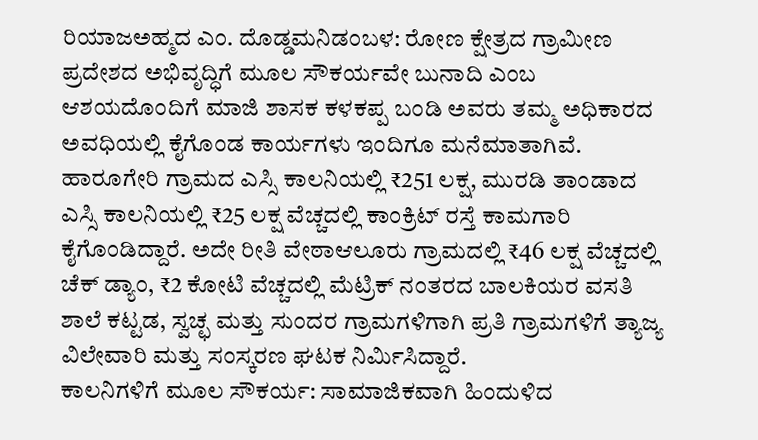ರಿಯಾಜಅಹ್ಮದ ಎಂ. ದೊಡ್ಡಮನಿಡಂಬಳ: ರೋಣ ಕ್ಷೇತ್ರದ ಗ್ರಾಮೀಣ ಪ್ರದೇಶದ ಅಭಿವೃದ್ಧಿಗೆ ಮೂಲ ಸೌಕರ್ಯವೇ ಬುನಾದಿ ಎಂಬ ಆಶಯದೊಂದಿಗೆ ಮಾಜಿ ಶಾಸಕ ಕಳಕಪ್ಪ ಬಂಡಿ ಅವರು ತಮ್ಮ ಅಧಿಕಾರದ ಅವಧಿಯಲ್ಲಿ ಕೈಗೊಂಡ ಕಾರ್ಯಗಳು ಇಂದಿಗೂ ಮನೆಮಾತಾಗಿವೆ.
ಹಾರೂಗೇರಿ ಗ್ರಾಮದ ಎಸ್ಸಿ ಕಾಲನಿಯಲ್ಲಿ ₹251 ಲಕ್ಷ, ಮುರಡಿ ತಾಂಡಾದ ಎಸ್ಸಿ ಕಾಲನಿಯಲ್ಲಿ ₹25 ಲಕ್ಷ ವೆಚ್ಚದಲ್ಲಿ ಕಾಂಕ್ರಿಟ್ ರಸ್ತೆ ಕಾಮಗಾರಿ ಕೈಗೊಂಡಿದ್ದಾರೆ. ಅದೇ ರೀತಿ ವೇಠಾಆಲೂರು ಗ್ರಾಮದಲ್ಲಿ ₹46 ಲಕ್ಷ ವೆಚ್ಚದಲ್ಲಿ ಚೆಕ್ ಡ್ಯಾಂ, ₹2 ಕೋಟಿ ವೆಚ್ಚದಲ್ಲಿ ಮೆಟ್ರಿಕ್ ನಂತರದ ಬಾಲಕಿಯರ ವಸತಿ ಶಾಲೆ ಕಟ್ಟಡ, ಸ್ವಚ್ಛ ಮತ್ತು ಸುಂದರ ಗ್ರಾಮಗಳಿಗಾಗಿ ಪ್ರತಿ ಗ್ರಾಮಗಳಿಗೆ ತ್ಯಾಜ್ಯ ವಿಲೇವಾರಿ ಮತ್ತು ಸಂಸ್ಕರಣ ಘಟಕ ನಿರ್ಮಿಸಿದ್ದಾರೆ.
ಕಾಲನಿಗಳಿಗೆ ಮೂಲ ಸೌಕರ್ಯ: ಸಾಮಾಜಿಕವಾಗಿ ಹಿಂದುಳಿದ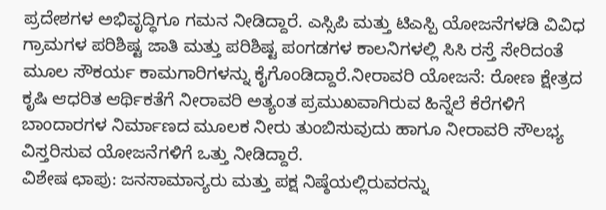ಪ್ರದೇಶಗಳ ಅಭಿವೃದ್ಧಿಗೂ ಗಮನ ನೀಡಿದ್ದಾರೆ. ಎಸ್ಸಿಪಿ ಮತ್ತು ಟಿಎಸ್ಪಿ ಯೋಜನೆಗಳಡಿ ವಿವಿಧ ಗ್ರಾಮಗಳ ಪರಿಶಿಷ್ಟ ಜಾತಿ ಮತ್ತು ಪರಿಶಿಷ್ಟ ಪಂಗಡಗಳ ಕಾಲನಿಗಳಲ್ಲಿ ಸಿಸಿ ರಸ್ತೆ ಸೇರಿದಂತೆ ಮೂಲ ಸೌಕರ್ಯ ಕಾಮಗಾರಿಗಳನ್ನು ಕೈಗೊಂಡಿದ್ದಾರೆ.ನೀರಾವರಿ ಯೋಜನೆ: ರೋಣ ಕ್ಷೇತ್ರದ ಕೃಷಿ ಆಧರಿತ ಆರ್ಥಿಕತೆಗೆ ನೀರಾವರಿ ಅತ್ಯಂತ ಪ್ರಮುಖವಾಗಿರುವ ಹಿನ್ನೆಲೆ ಕೆರೆಗಳಿಗೆ ಬಾಂದಾರಗಳ ನಿರ್ಮಾಣದ ಮೂಲಕ ನೀರು ತುಂಬಿಸುವುದು ಹಾಗೂ ನೀರಾವರಿ ಸೌಲಭ್ಯ ವಿಸ್ತರಿಸುವ ಯೋಜನೆಗಳಿಗೆ ಒತ್ತು ನೀಡಿದ್ದಾರೆ.
ವಿಶೇಷ ಛಾಪು: ಜನಸಾಮಾನ್ಯರು ಮತ್ತು ಪಕ್ಷ ನಿಷ್ಠೆಯಲ್ಲಿರುವರನ್ನು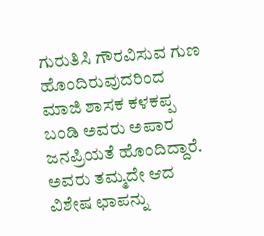ಗುರುತಿಸಿ ಗೌರವಿಸುವ ಗುಣ ಹೊಂದಿರುವುದರಿಂದ ಮಾಜಿ ಶಾಸಕ ಕಳಕಪ್ಪ ಬಂಡಿ ಅವರು ಅಪಾರ ಜನಪ್ರಿಯತೆ ಹೊಂದಿದ್ದಾರೆ. ಅವರು ತಮ್ಮದೇ ಆದ ವಿಶೇಷ ಛಾಪನ್ನು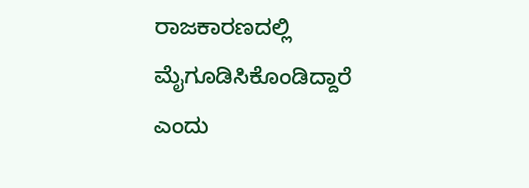ರಾಜಕಾರಣದಲ್ಲಿ ಮೈಗೂಡಿಸಿಕೊಂಡಿದ್ದಾರೆ ಎಂದು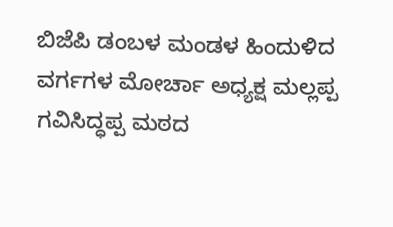ಬಿಜೆಪಿ ಡಂಬಳ ಮಂಡಳ ಹಿಂದುಳಿದ ವರ್ಗಗಳ ಮೋರ್ಚಾ ಅಧ್ಯಕ್ಷ ಮಲ್ಲಪ್ಪ ಗವಿಸಿದ್ಧಪ್ಪ ಮಠದ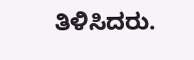ತಿಳಿಸಿದರು.